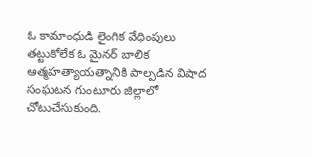ఓ కామాంధుడి లైంగిక వేధింపులు తట్టుకోలేక ఓ మైనర్ బాలిక ఆత్మహత్యాయత్నానికి పాల్పడిన విషాద సంఘటన గుంటూరు జిల్లాలో చోటుచేసుకుంది.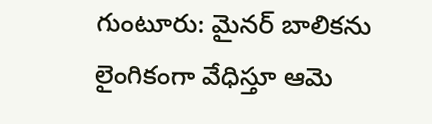గుంటూరు: మైనర్ బాలికను లైంగికంగా వేధిస్తూ ఆమె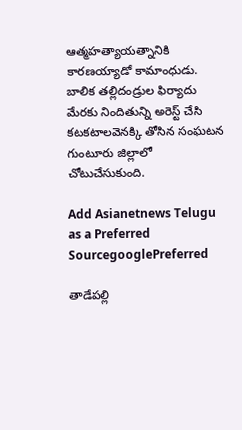ఆత్మహత్యాయత్నానికి కారణయ్యాడో కామాంధుడు. బాలిక తల్లిదండ్రుల ఫిర్యాదు మేరకు నిందితున్ని అరెస్ట్ చేసి కటకటాలవెనక్కి తోసిన సంఘటన గుంటూరు జిల్లాలో చోటుచేసుకుంది.

Add Asianetnews Telugu as a Preferred SourcegooglePreferred

తాడేపల్లి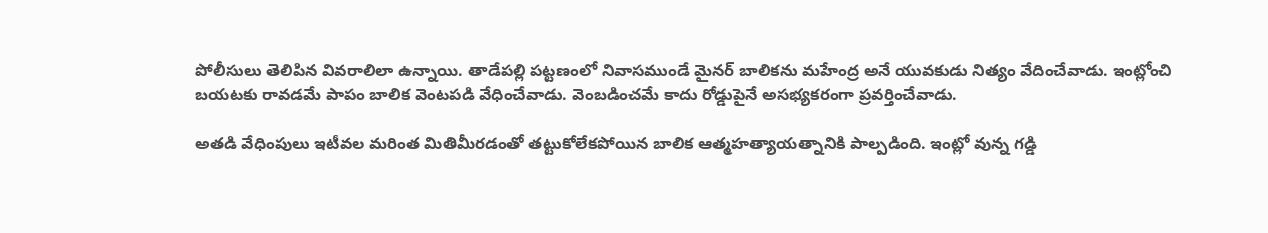పోలీసులు తెలిపిన వివరాలిలా ఉన్నాయి. తాడేపల్లి పట్టణంలో నివాసముండే మైనర్ బాలికను మహేంద్ర అనే యువకుడు నిత్యం వేదించేవాడు. ఇంట్లోంచి బయటకు రావడమే పాపం బాలిక వెంటపడి వేధించేవాడు. వెంబడించమే కాదు రోడ్డుపైనే అసభ్యకరంగా ప్రవర్తించేవాడు.

అతడి వేధింపులు ఇటీవల మరింత మితిమీరడంతో తట్టుకోలేకపోయిన బాలిక ఆత్మహత్యాయత్నానికి పాల్పడింది. ఇంట్లో వున్న గడ్డి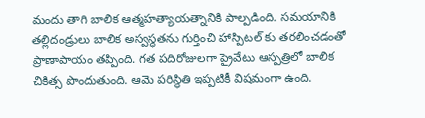మందు తాగి బాలిక ఆత్మహత్యాయత్నానికి పాల్పడింది. సమయానికి తల్లిదండ్రులు బాలిక అస్వస్థతను గుర్తించి హాస్పిటల్ కు తరలించడంతో ప్రాణాపాయం తప్పింది. గత పదిరోజులగా ప్రైవేటు ఆస్పత్రిలో బాలిక చికిత్స పొందుతుంది. ఆమె పరిస్థితి ఇప్పటికీ విషమంగా ఉంది.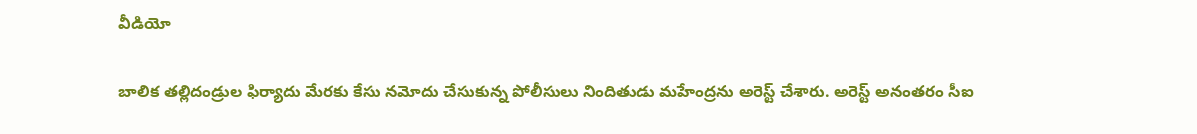వీడియో

బాలిక తల్లిదండ్రుల ఫిర్యాదు మేరకు కేసు నమోదు చేసుకున్న పోలీసులు నిందితుడు మహేంద్రను అరెస్ట్ చేశారు. అరెస్ట్ అనంతరం సీఐ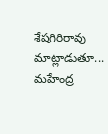శేషగిరిరావు మాట్లాడుతూ... మహేంద్ర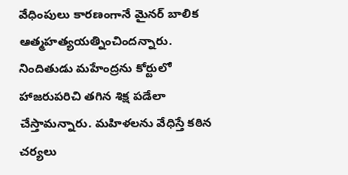వేధింపులు కారణంగానే మైనర్ బాలిక ఆత్మహత్యయత్నించిందన్నారు. నిందితుడు మహేంద్రను కోర్టులో హాజరుపరిచి తగిన శిక్ష పడేలా చేస్తామన్నారు. మహిళలను వేధిస్తే కఠిన చర్యలు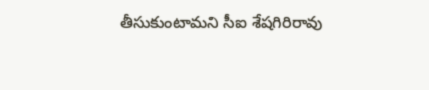తీసుకుంటామని సీఐ శేషగిరిరావు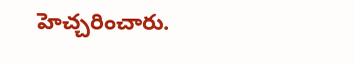హెచ్చరించారు.